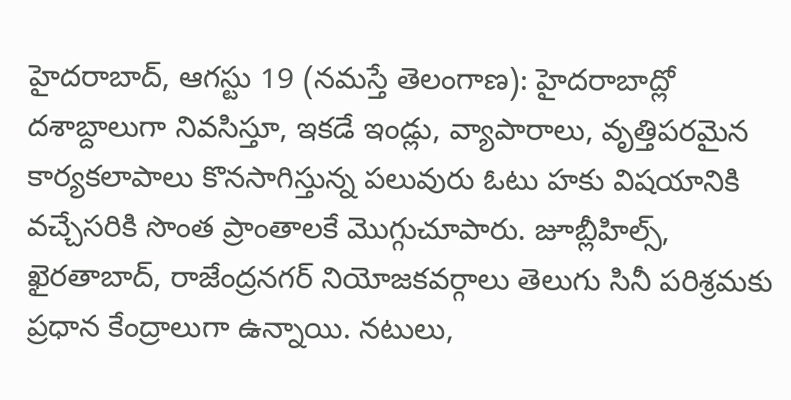హైదరాబాద్, ఆగస్టు 19 (నమస్తే తెలంగాణ): హైదరాబాద్లో దశాబ్దాలుగా నివసిస్తూ, ఇకడే ఇండ్లు, వ్యాపారాలు, వృత్తిపరమైన కార్యకలాపాలు కొనసాగిస్తున్న పలువురు ఓటు హకు విషయానికి వచ్చేసరికి సొంత ప్రాంతాలకే మొగ్గుచూపారు. జూబ్లీహిల్స్, ఖైరతాబాద్, రాజేంద్రనగర్ నియోజకవర్గాలు తెలుగు సినీ పరిశ్రమకు ప్రధాన కేంద్రాలుగా ఉన్నాయి. నటులు,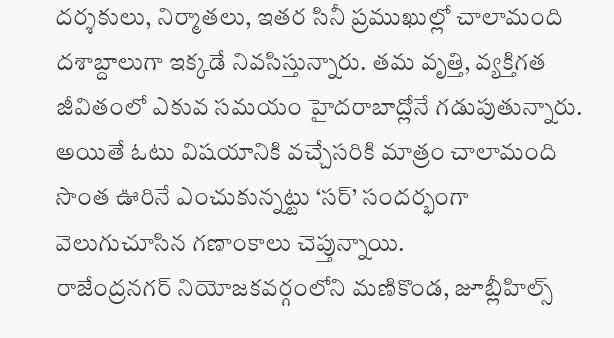దర్శకులు, నిర్మాతలు, ఇతర సినీ ప్రముఖుల్లో చాలామంది దశాబ్దాలుగా ఇక్కడే నివసిస్తున్నారు. తమ వృత్తి, వ్యక్తిగత జీవితంలో ఎకువ సమయం హైదరాబాద్లోనే గడుపుతున్నారు. అయితే ఓటు విషయానికి వచ్చేసరికి మాత్రం చాలామంది సొంత ఊరినే ఎంచుకున్నట్టు ‘సర్’ సందర్భంగా వెలుగుచూసిన గణాంకాలు చెప్తున్నాయి.
రాజేంద్రనగర్ నియోజకవర్గంలోని మణికొండ, జూబ్లీహిల్స్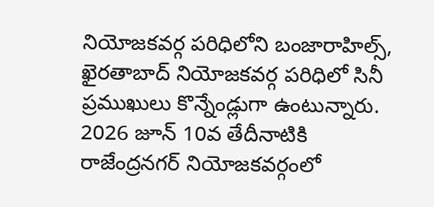నియోజకవర్గ పరిధిలోని బంజారాహిల్స్, ఖైరతాబాద్ నియోజకవర్గ పరిధిలో సినీ ప్రముఖులు కొన్నేండ్లుగా ఉంటున్నారు. 2026 జూన్ 10వ తేదీనాటికి రాజేంద్రనగర్ నియోజకవర్గంలో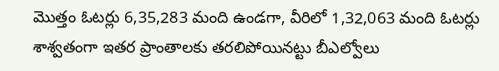మొత్తం ఓటర్లు 6,35,283 మంది ఉండగా, వీరిలో 1,32,063 మంది ఓటర్లు శాశ్వతంగా ఇతర ప్రాంతాలకు తరలిపోయినట్టు బీఎల్వోలు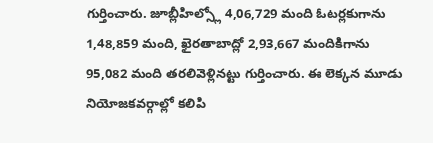గుర్తించారు. జూబ్లీహిల్స్లో 4,06,729 మంది ఓటర్లకుగాను 1,48,859 మంది, ఖైరతాబాద్లో 2,93,667 మందికిగాను 95,082 మంది తరలివెళ్లినట్టు గుర్తించారు. ఈ లెక్కన మూడు నియోజకవర్గాల్లో కలిపి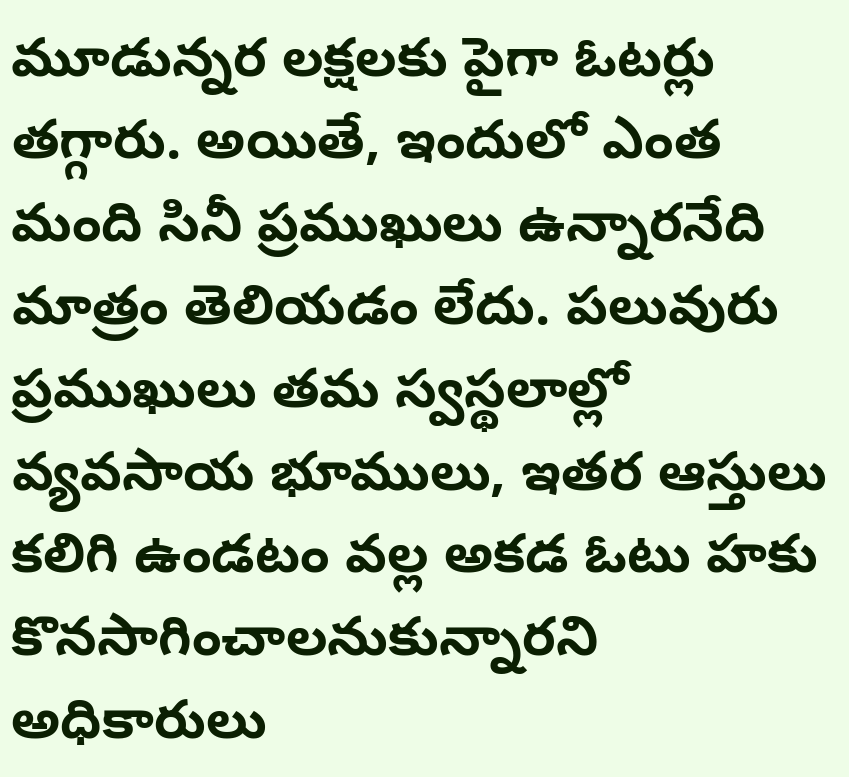మూడున్నర లక్షలకు పైగా ఓటర్లు తగ్గారు. అయితే, ఇందులో ఎంత మంది సినీ ప్రముఖులు ఉన్నారనేది మాత్రం తెలియడం లేదు. పలువురు ప్రముఖులు తమ స్వస్థలాల్లో వ్యవసాయ భూములు, ఇతర ఆస్తులు కలిగి ఉండటం వల్ల అకడ ఓటు హకు కొనసాగించాలనుకున్నారని అధికారులు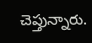చెప్తున్నారు.